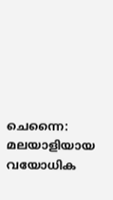ചെന്നൈ: മലയാളിയായ വയോധിക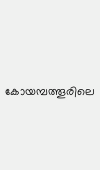കോയമ്പത്തൂരിലെ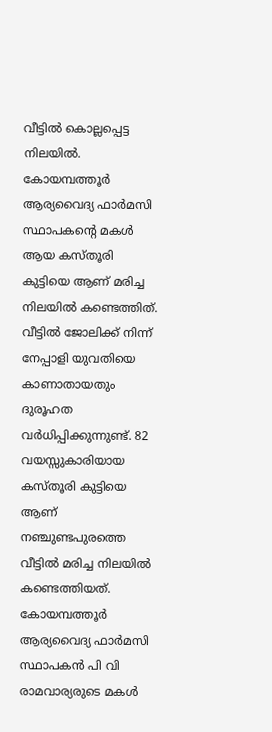വീട്ടിൽ കൊല്ലപ്പെട്ട നിലയിൽ. കോയമ്പത്തൂർ ആര്യവൈദ്യ ഫാർമസി സ്ഥാപകന്റെ മകൾ ആയ കസ്തൂരി കുട്ടിയെ ആണ് മരിച്ച നിലയിൽ കണ്ടെത്തിത്. വീട്ടിൽ ജോലിക്ക് നിന്ന് നേപ്പാളി യുവതിയെ കാണാതായതും ദുരൂഹത വർധിപ്പിക്കുന്നുണ്ട്. 82 വയസ്സുകാരിയായ കസ്തൂരി കുട്ടിയെ ആണ് നഞ്ചുണ്ടപുരത്തെ വീട്ടിൽ മരിച്ച നിലയിൽ കണ്ടെത്തിയത്. കോയമ്പത്തൂർ ആര്യവൈദ്യ ഫാർമസി സ്ഥാപകൻ പി വി രാമവാര്യരുടെ മകൾ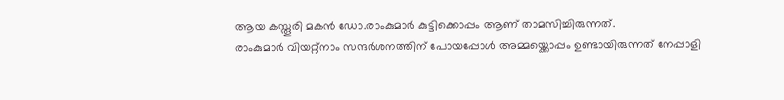ആയ കസ്തൂരി മകൻ ഡോ.രാംകുമാർ കുട്ടിക്കൊപ്പം ആണ് താമസിച്ചിരുന്നത്.
രാംകുമാർ വിയറ്റ്നാം സന്ദർശനത്തിന് പോയപ്പോൾ അമ്മയ്ക്കൊപ്പം ഉണ്ടായിരുന്നത് നേപ്പാളി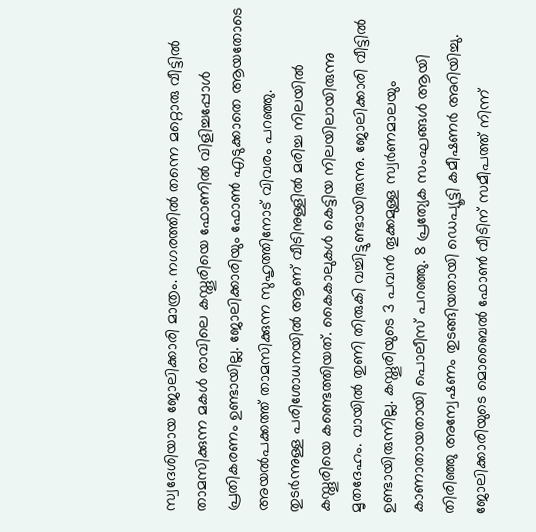സ്വദേശിയായ ജോലിക്കാരി മാത്രം. നഗരത്തിൽ തന്നെ മറ്റൊരു വീട്ടിൽ താമസിക്കുന്ന മകൾ രാവിലെ കസ്തൂരിയെ ഫോണിൽ വിളിച്ചപ്പോൾ പ്രതികരണം ഉണ്ടായില്ല. ജോലിക്കാരിയും ഫോൺ എടുക്കാതെ ആയതോടെ അയൽപക്കത്ത് താമസിക്കുന്ന സുഹൃത്തിനോട് വിവരം പറഞ്ഞു.
തുടർന്നുള്ള പരിശോധനയിൽ ആണ് വീടിനുള്ളിൽ മരിച്ച നിലയിൽ കസ്തൂരിയെ കണ്ടെത്തിയത്. കൈകാലുകൾ കെട്ടിയ നിലയിലായിരുന്നു മൃതദേഹം. വായിൽ തുണി തിരുകി വച്ചിട്ടുണ്ടായിരുന്നു. ജോലിക്കാരി വീട്ടിൽ ഉണ്ടായിരുന്നില്ല. കസ്തൂരിയുടെ 3 പവൻ തൂക്കമുള്ള സ്വർണമാലയും കാണാതായതായി പൊലീസ് പറഞ്ഞു. 8 പ്രത്യേക സംഘങ്ങൾ ആയി തിരിഞ്ഞു അന്വേഷണം തുടങ്ങിയതായി ഡെപ്യൂട്ടി കമീഷണർ അറിയിച്ചു. ജോലിക്കാരിയുടെ മൊബൈൽ ഫോൺ വീടിന് സമീപത്ത് നിന്ന്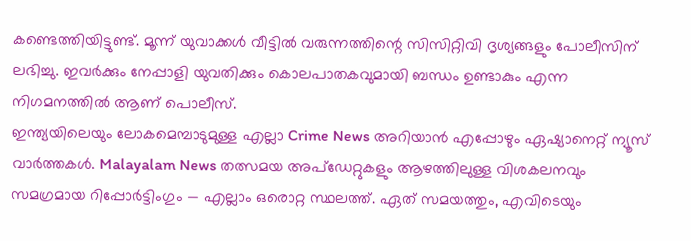കണ്ടെത്തിയിട്ടുണ്ട്. മൂന്ന് യുവാക്കൾ വീട്ടിൽ വരുന്നത്തിന്റെ സിസിറ്റിവി ദൃശ്യങ്ങളും പോലീസിന് ലഭിച്ചു. ഇവർക്കും നേപ്പാളി യുവതിക്കും കൊലപാതകവുമായി ബന്ധം ഉണ്ടാകും എന്ന നിഗമനത്തിൽ ആണ് പൊലീസ്.
ഇന്ത്യയിലെയും ലോകമെമ്പാടുമുള്ള എല്ലാ Crime News അറിയാൻ എപ്പോഴും ഏഷ്യാനെറ്റ് ന്യൂസ് വാർത്തകൾ. Malayalam News തത്സമയ അപ്ഡേറ്റുകളും ആഴത്തിലുള്ള വിശകലനവും സമഗ്രമായ റിപ്പോർട്ടിംഗും — എല്ലാം ഒരൊറ്റ സ്ഥലത്ത്. ഏത് സമയത്തും, എവിടെയും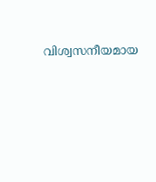വിശ്വസനീയമായ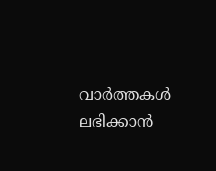വാർത്തകൾ ലഭിക്കാൻ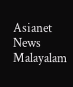Asianet News Malayalam